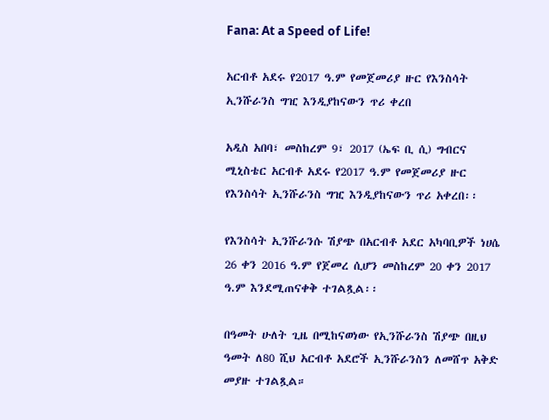Fana: At a Speed of Life!

አርብቶ አደሩ የ2017 ዓ.ም የመጀመሪያ ዙር የእንስሳት ኢንሹራንስ ግዢ እንዲያከናውን ጥሪ ቀረበ

አዲስ አበባ፣ መስከረም 9፣ 2017 (ኤፍ ቢ ሲ) ግብርና ሚኒስቴር አርብቶ አደሩ የ2017 ዓ.ም የመጀመሪያ ዙር የእንስሳት ኢንሹራንስ ግዢ እንዲያከናውን ጥሪ አቀረበ፡፡

የእንስሳት ኢንሹራንሱ ሽያጭ በአርብቶ አደር አካባቢዎች ነሀሴ 26 ቀን 2016 ዓ.ም የጀመረ ሲሆን መስከረም 20 ቀን 2017 ዓ.ም እንደሚጠናቀቅ ተገልጿል፡፡

በዓመት ሁለት ጊዜ በሚከናወነው የኢንሹራንስ ሽያጭ በዚህ ዓመት ለ80 ሺህ አርብቶ አደሮች ኢንሹራንስን ለመሸጥ አቅድ መያዙ ተገልጿል።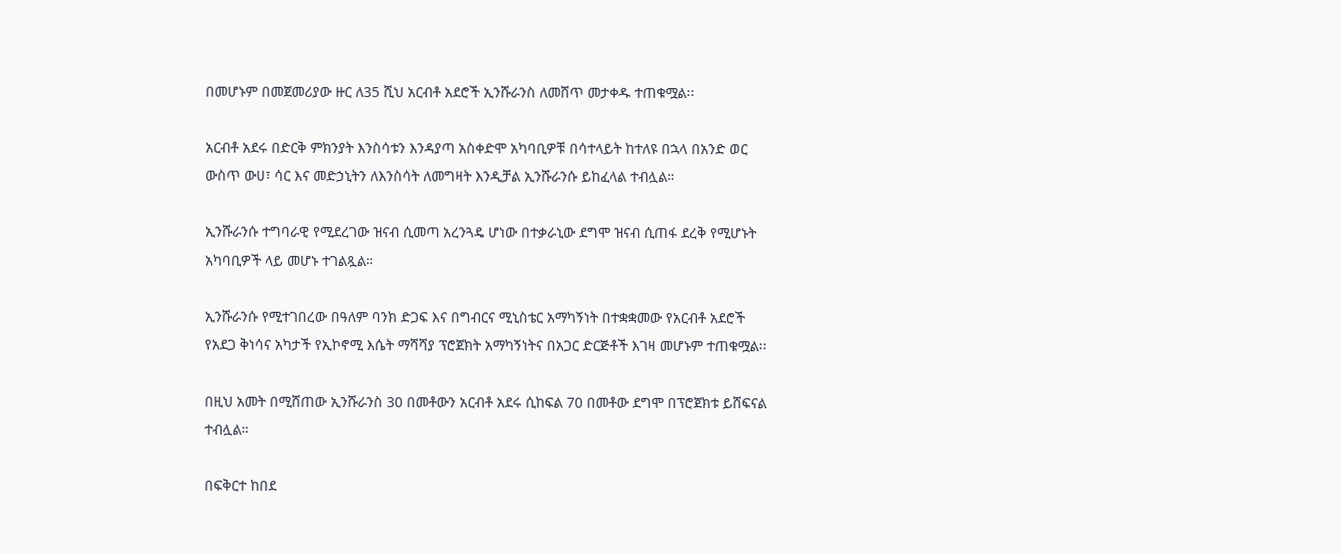በመሆኑም በመጀመሪያው ዙር ለ35 ሺህ አርብቶ አደሮች ኢንሹራንስ ለመሸጥ መታቀዱ ተጠቁሟል፡፡

አርብቶ አደሩ በድርቅ ምክንያት እንስሳቱን እንዳያጣ አስቀድሞ አካባቢዎቹ በሳተላይት ከተለዩ በኋላ በአንድ ወር ውስጥ ውሀ፣ ሳር እና መድኃኒትን ለእንስሳት ለመግዛት እንዲቻል ኢንሹራንሱ ይከፈላል ተብሏል።

ኢንሹራንሱ ተግባራዊ የሚደረገው ዝናብ ሲመጣ አረንጓዴ ሆነው በተቃራኒው ደግሞ ዝናብ ሲጠፋ ደረቅ የሚሆኑት አካባቢዎች ላይ መሆኑ ተገልጿል።

ኢንሹራንሱ የሚተገበረው በዓለም ባንክ ድጋፍ እና በግብርና ሚኒስቴር አማካኝነት በተቋቋመው የአርብቶ አደሮች የአደጋ ቅነሳና አካታች የኢኮኖሚ እሴት ማሻሻያ ፕሮጀክት አማካኝነትና በአጋር ድርጅቶች እገዛ መሆኑም ተጠቁሟል፡፡

በዚህ አመት በሚሸጠው ኢንሹራንስ 30 በመቶውን አርብቶ አደሩ ሲከፍል 70 በመቶው ደግሞ በፕሮጀክቱ ይሸፍናል ተብሏል።

በፍቅርተ ከበደ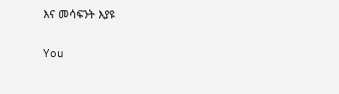እና መሳፍንት እያዩ

You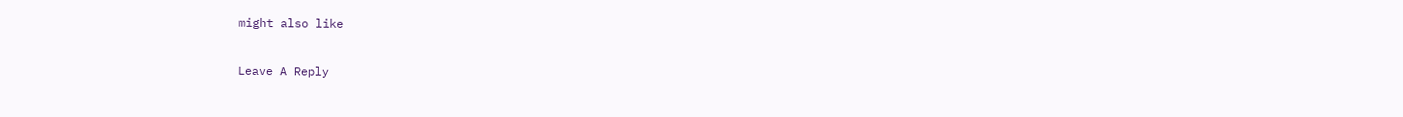might also like

Leave A Reply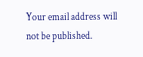Your email address will not be published.